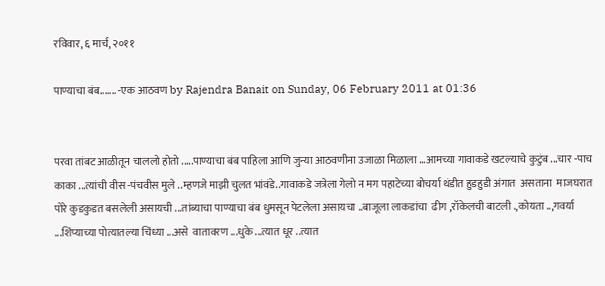रविवार, ६ मार्च, २०११

पाण्याचा बंब....... -एक आठवण by Rajendra Banait on Sunday, 06 February 2011 at 01:36


परवा तांबट आळीतून चाललो होतो .....पाण्याचा बंब पाहिला आणि जुन्या आठवणीना उजाळा मिळाला ...आमच्या गावाकडे खटल्याचे कुटुंब ...चार -पाच काका ...त्यांची वीस -पंचवीस मुले ..म्हणजे माझी चुलत भांवंडे..गावाकडे जत्रेला गेलो न मग पहाटेच्या बोचर्या थंडीत हुडहुडी अंगात  असताना  माजघरात पोरे कुडकुडत बसलेली असायची ...तांब्याचा पाण्याचा बंब धुमसून पेटलेला असायचा ..बाजूला लाकडांचा  ढीग ,रॉकेलची बाटली .,कोयता ..,गवर्या ...शिंप्याच्या पोत्यातल्या चिंध्या ...असे  वातावरण ...धुके ...त्यात धूर ..त्यात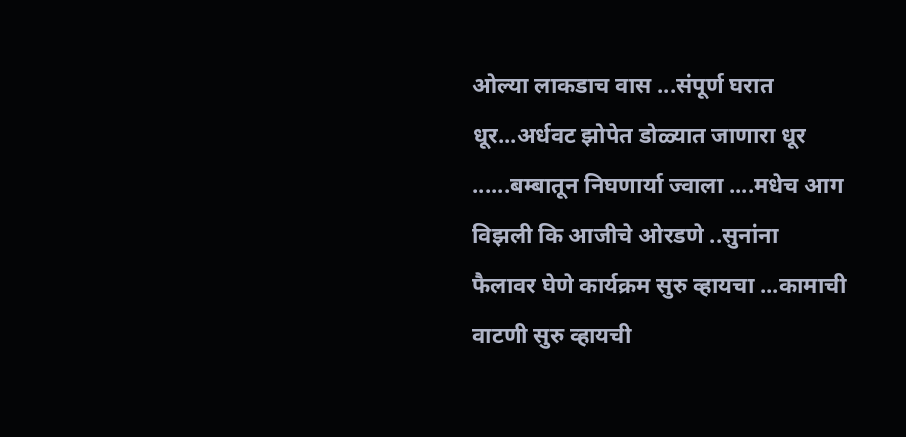ओल्या लाकडाच वास ...संपूर्ण घरात धूर...अर्धवट झोपेत डोळ्यात जाणारा धूर ......बम्बातून निघणार्या ज्वाला ....मधेच आग विझली कि आजीचे ओरडणे ..सुनांना फैलावर घेणे कार्यक्रम सुरु व्हायचा ...कामाची वाटणी सुरु व्हायची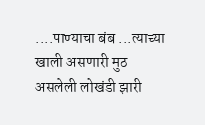....पाण्याचा बंब ...त्याच्या खाली असणारी मुठ असलेली लोखंडी झारी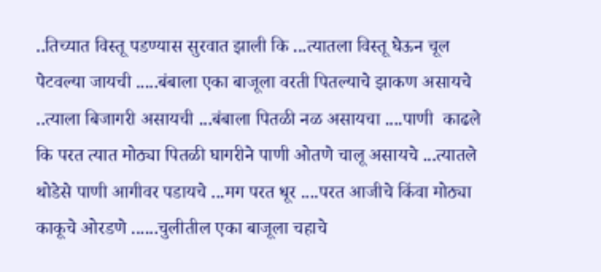..तिच्यात विस्तू पडण्यास सुरवात झाली कि ...त्यातला विस्तू घेऊन चूल पेटवल्या जायची .....बंबाला एका बाजूला वरती पितल्याचे झाकण असायचे ..त्याला बिजागरी असायची ...बंबाला पितळी नळ असायचा ....पाणी  काढले कि परत त्यात मोठ्या पितळी घागरीने पाणी ओतणे चालू असायचे ...त्यातले थोडेसे पाणी आगीवर पडायचे ...मग परत धूर ....परत आजीचे किंवा मोठ्या काकूचे ओरडणे ......चुलीतील एका बाजूला चहाचे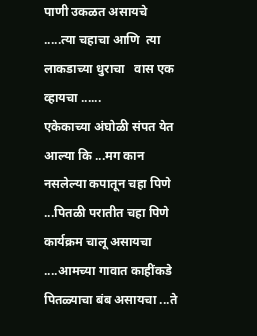पाणी उकळत असायचे .....त्या चहाचा आणि  त्या लाकडाच्या धुराचा   वास एक व्हायचा ......
एकेकाच्या अंघोळी संपत येत आल्या कि ...मग कान नसलेल्या कपातून चहा पिणे ...पितळी परातीत चहा पिणे कार्यक्रम चालू असायचा ....आमच्या गावात काहींकडे पितळ्याचा बंब असायचा ...ते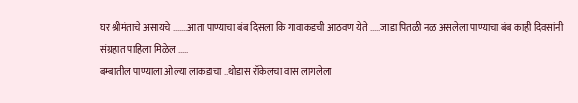घर श्रीमंताचे असायचे .......आता पाण्याचा बंब दिसला कि गावाकडची आठवण येते .....जाडा पितळी नळ असलेला पाण्याचा बंब काही दिवसांनी   संग्रहात पाहिला मिळेल .....
बम्बातील पाण्याला ओल्या लाकडाचा ..थोडास रॉकेलचा वास लागलेला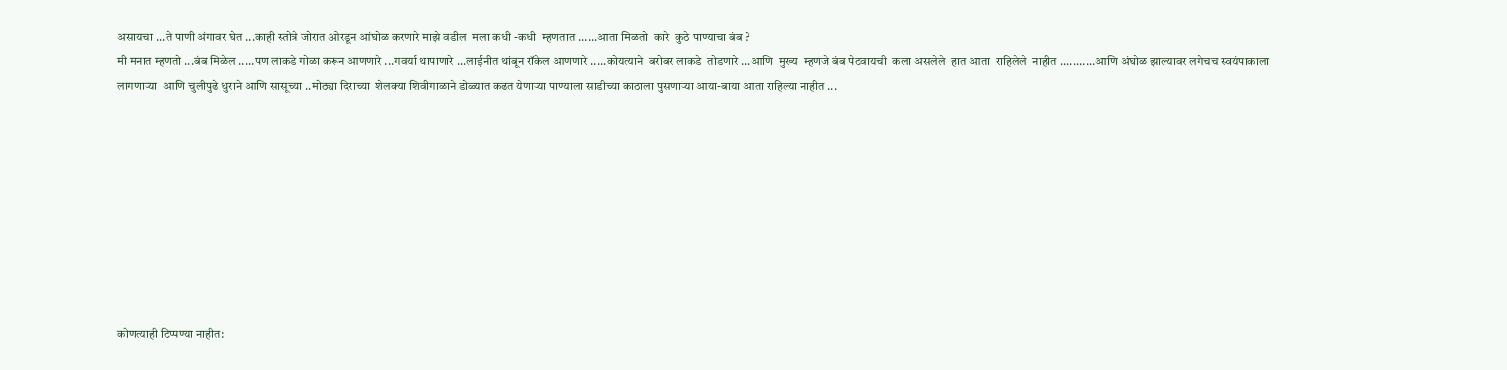असायचा ...ते पाणी अंगावर घेत ...काही स्तोत्रे जोरात ओरडून आंघोळ करणारे माझे वडील  मला कधी -कधी  म्हणतात ......आता मिळतो  कारे  कुठे पाण्याचा बंब ?
मी मनात म्हणतो ...बंब मिळेल .....पण लाकडे गोळा करून आणणारे ...गवर्या थापाणारे ...लाईनीत थांबून रॉकेल आणणारे .....कोयत्याने  बरोबर लाकडे  तोडणारे ...आणि  मुख्य  म्हणजे बंब पेटवायची  कला असलेले  हात आता  राहिलेले  नाहीत ...........आणि अंघोळ झाल्यावर लगेचच स्वयंपाकाला लागणाऱ्या  आणि चुलीपुढे धुराने आणि सासूच्या ..मोठ्या दिराच्या  शेलक्या शिवीगाळाने डोळ्यात कढत येणाऱ्या पाण्याला साडीच्या काठाला पुसणाऱ्या आया-बाया आता राहिल्या नाहीत ...









कोणत्याही टिप्पण्‍या नाहीत: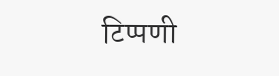टिप्पणी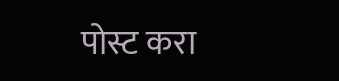पोस्ट करा